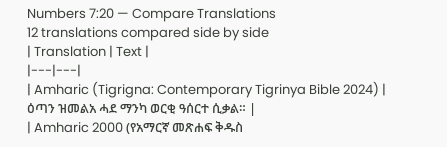Numbers 7:20 — Compare Translations
12 translations compared side by side
| Translation | Text |
|---|---|
| Amharic (Tigrigna: Contemporary Tigrinya Bible 2024) | ዕጣን ዝመልአ ሓደ ማንካ ወርቂ ዓሰርተ ሲቃል። |
| Amharic 2000 (የአማርኛ መጽሐፍ ቅዱስ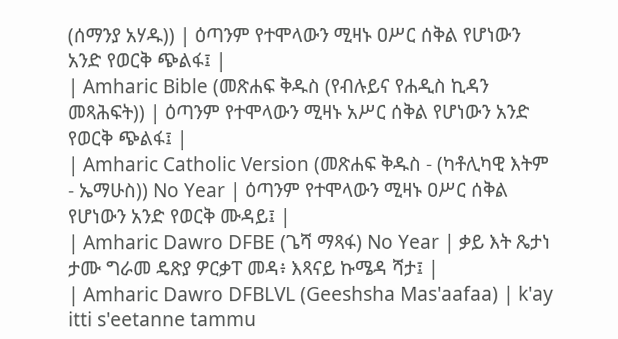(ሰማንያ አሃዱ)) | ዕጣንም የተሞላውን ሚዛኑ ዐሥር ሰቅል የሆነውን አንድ የወርቅ ጭልፋ፤ |
| Amharic Bible (መጽሐፍ ቅዱስ (የብሉይና የሐዲስ ኪዳን መጻሕፍት)) | ዕጣንም የተሞላውን ሚዛኑ አሥር ሰቅል የሆነውን አንድ የወርቅ ጭልፋ፤ |
| Amharic Catholic Version (መጽሐፍ ቅዱስ - (ካቶሊካዊ እትም - ኤማሁስ)) No Year | ዕጣንም የተሞላውን ሚዛኑ ዐሥር ሰቅል የሆነውን አንድ የወርቅ ሙዳይ፤ |
| Amharic Dawro DFBE (ጌሻ ማጻፋ) No Year | ቃይ እት ጼታነ ታሙ ግራመ ዴጽያ ዎርቃፐ መዳ፥ እጻናይ ኩሜዳ ሻታ፤ |
| Amharic Dawro DFBLVL (Geeshsha Mas'aafaa) | k'ay itti s'eetanne tammu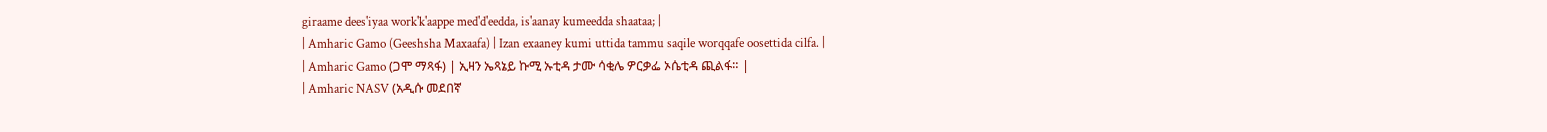giraame dees'iyaa work'k'aappe med'd'eedda, is'aanay kumeedda shaataa; |
| Amharic Gamo (Geeshsha Maxaafa) | Izan exaaney kumi uttida tammu saqile worqqafe oosettida cilfa. |
| Amharic Gamo (ጋሞ ማጻፋ) | ኢዛን ኤጻኔይ ኩሚ ኡቲዳ ታሙ ሳቂሌ ዎርቃፌ ኦሴቲዳ ጪልፋ። |
| Amharic NASV (አዲሱ መደበኛ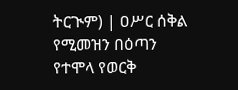ትርጒም) | ዐሥር ሰቅል የሚመዝን በዕጣን የተሞላ የወርቅ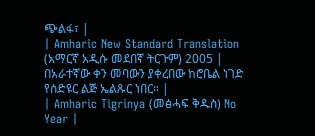ጭልፋ፣ |
| Amharic New Standard Translation (አማርኛ አዲሱ መደበኛ ትርጉም) 2005 | በአራተኛው ቀን መባውን ያቀረበው ከሮቤል ነገድ የሰድዩር ልጅ ኤልጹር ነበር። |
| Amharic Tigrinya (መፅሓፍ ቅዱስ) No Year |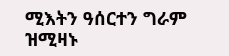ሚእትን ዓሰርተን ግራም ዝሚዛኑ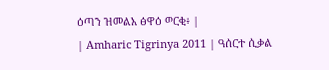ዕጣን ዝመልአ ፅዋዕ ወርቂ፥ |
| Amharic Tigrinya 2011 | ዓሰርተ ሲቃል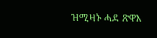ዝሚዛኑ ሓደ ጽዋእ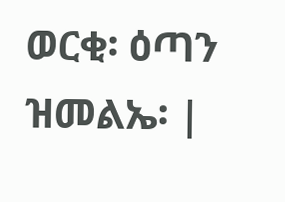ወርቂ፡ ዕጣን ዝመልኤ፡ |